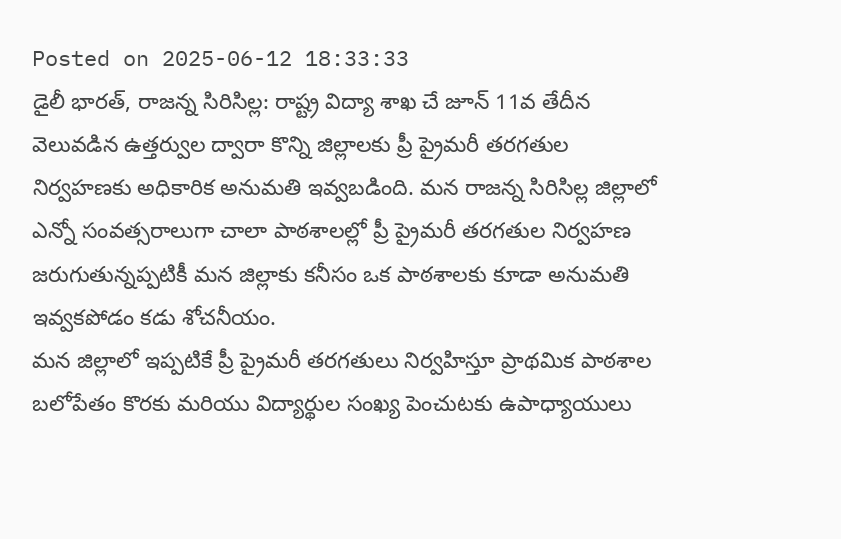Posted on 2025-06-12 18:33:33
డైలీ భారత్, రాజన్న సిరిసిల్ల: రాష్ట్ర విద్యా శాఖ చే జూన్ 11వ తేదీన వెలువడిన ఉత్తర్వుల ద్వారా కొన్ని జిల్లాలకు ప్రీ ప్రైమరీ తరగతుల నిర్వహణకు అధికారిక అనుమతి ఇవ్వబడింది. మన రాజన్న సిరిసిల్ల జిల్లాలో ఎన్నో సంవత్సరాలుగా చాలా పాఠశాలల్లో ప్రీ ప్రైమరీ తరగతుల నిర్వహణ జరుగుతున్నప్పటికీ మన జిల్లాకు కనీసం ఒక పాఠశాలకు కూడా అనుమతి ఇవ్వకపోడం కడు శోచనీయం.
మన జిల్లాలో ఇప్పటికే ప్రీ ప్రైమరీ తరగతులు నిర్వహిస్తూ ప్రాథమిక పాఠశాల బలోపేతం కొరకు మరియు విద్యార్థుల సంఖ్య పెంచుటకు ఉపాధ్యాయులు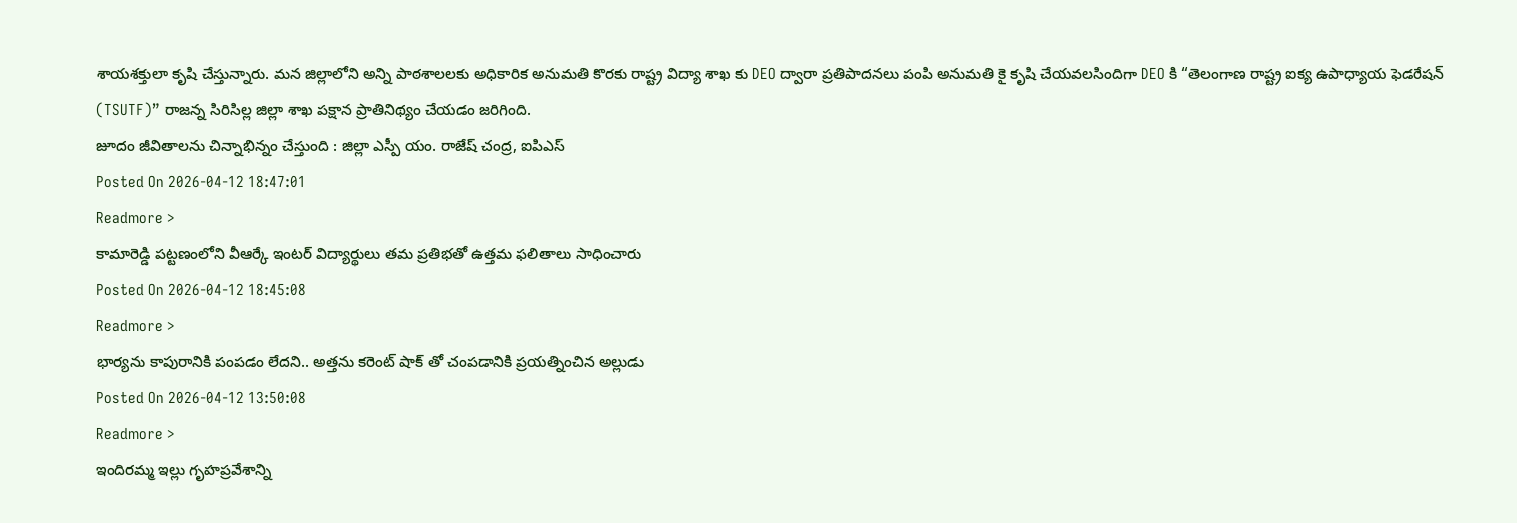శాయశక్తులా కృషి చేస్తున్నారు. మన జిల్లాలోని అన్ని పాఠశాలలకు అధికారిక అనుమతి కొరకు రాష్ట్ర విద్యా శాఖ కు DEO ద్వారా ప్రతిపాదనలు పంపి అనుమతి కై కృషి చేయవలసిందిగా DEO కి “తెలంగాణ రాష్ట్ర ఐక్య ఉపాధ్యాయ ఫెడరేషన్ (TSUTF)” రాజన్న సిరిసిల్ల జిల్లా శాఖ పక్షాన ప్రాతినిథ్యం చేయడం జరిగింది.
జూదం జీవితాలను చిన్నాభిన్నం చేస్తుంది : జిల్లా ఎస్పీ యం. రాజేష్ చంద్ర, ఐపిఎస్
Posted On 2026-04-12 18:47:01
Readmore >
కామారెడ్డి పట్టణంలోని వీఆర్కే ఇంటర్ విద్యార్థులు తమ ప్రతిభతో ఉత్తమ ఫలితాలు సాధించారు
Posted On 2026-04-12 18:45:08
Readmore >
భార్యను కాపురానికి పంపడం లేదని.. అత్తను కరెంట్ షాక్ తో చంపడానికి ప్రయత్నించిన అల్లుడు
Posted On 2026-04-12 13:50:08
Readmore >
ఇందిరమ్మ ఇల్లు గృహప్రవేశాన్ని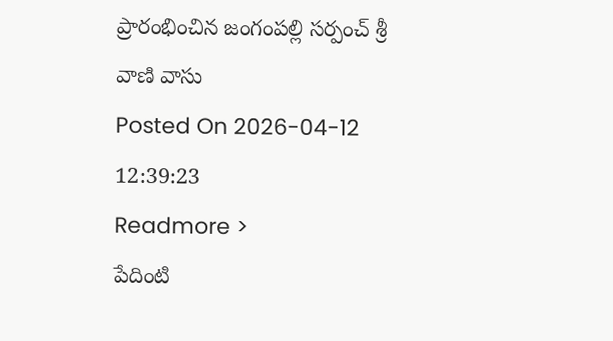ప్రారంభించిన జంగంపల్లి సర్పంచ్ శ్రీ వాణి వాసు
Posted On 2026-04-12 12:39:23
Readmore >
పేదింటి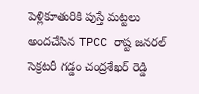పెళ్లికూతురికి పుస్తే మట్టలు అందచేసిన TPCC రాష్ట జనరల్ సెక్రటరీ గడ్డం చంద్రశేఖర్ రెడ్డి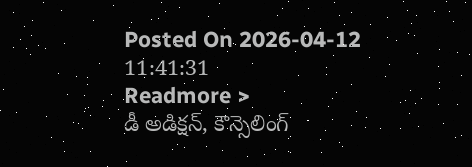Posted On 2026-04-12 11:41:31
Readmore >
డీ అడిక్షన్, కౌన్సెలింగ్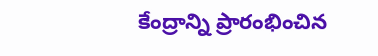కేంద్రాన్ని ప్రారంభించిన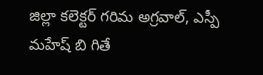జిల్లా కలెక్టర్ గరిమ అగ్రవాల్, ఎస్పీ మహేష్ బి గితే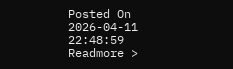Posted On 2026-04-11 22:48:59
Readmore >